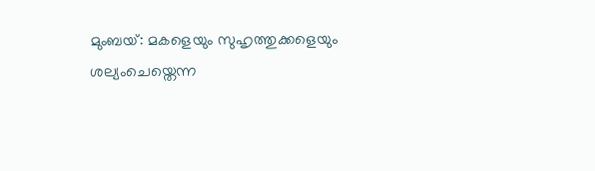മുംബയ്: മകളെയും സുഹൃത്തുക്കളെയും ശല്യംചെയ്തെന്ന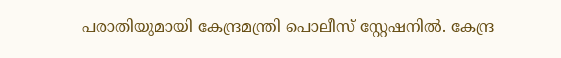പരാതിയുമായി കേന്ദ്രമന്ത്രി പൊലീസ് സ്റ്റേഷനിൽ. കേന്ദ്ര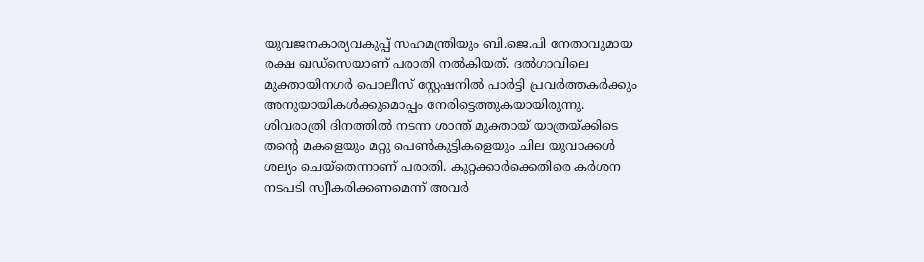യുവജനകാര്യവകുപ്പ് സഹമന്ത്രിയും ബി.ജെ.പി നേതാവുമായ രക്ഷ ഖഡ്സെയാണ് പരാതി നൽകിയത്. ദൽഗാവിലെ മുക്തായിനഗർ പൊലീസ് സ്റ്റേഷനിൽ പാർട്ടി പ്രവർത്തകർക്കും അനുയായികൾക്കുമൊപ്പം നേരിട്ടെത്തുകയായിരുന്നു.
ശിവരാത്രി ദിനത്തിൽ നടന്ന ശാന്ത് മുക്തായ് യാത്രയ്ക്കിടെ തന്റെ മകളെയും മറ്റു പെൺകുട്ടികളെയും ചില യുവാക്കൾ ശല്യം ചെയ്തെന്നാണ് പരാതി. കുറ്റക്കാർക്കെതിരെ കർശന നടപടി സ്വീകരിക്കണമെന്ന് അവർ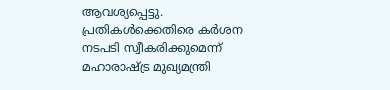ആവശ്യപ്പെട്ടു.
പ്രതികൾക്കെതിരെ കർശന നടപടി സ്വീകരിക്കുമെന്ന് മഹാരാഷ്ട്ര മുഖ്യമന്ത്രി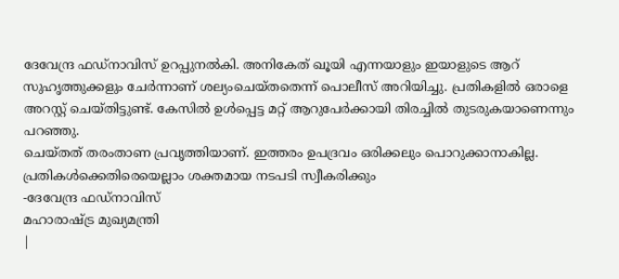ദേവേന്ദ്ര ഫഡ്നാവിസ് ഉറപ്പുനൽകി. അനികേത് ഖൂയി എന്നയാളും ഇയാളുടെ ആറ് സുഹൃത്തുക്കളും ചേർന്നാണ് ശല്യംചെയ്തതെന്ന് പൊലീസ് അറിയിച്ചു. പ്രതികളിൽ ഒരാളെ അറസ്റ്റ് ചെയ്തിട്ടുണ്ട്. കേസിൽ ഉൾപ്പെട്ട മറ്റ് ആറുപേർക്കായി തിരച്ചിൽ തുടരുകയാണെന്നും പറഞ്ഞു.
ചെയ്തത് തരംതാണ പ്രവൃത്തിയാണ്. ഇത്തരം ഉപദ്രവം ഒരിക്കലും പൊറുക്കാനാകില്ല. പ്രതികൾക്കെതിരെയെല്ലാം ശക്തമായ നടപടി സ്വീകരിക്കും
-ദേവേന്ദ്ര ഫഡ്നാവിസ്
മഹാരാഷ്ട്ര മുഖ്യമന്ത്രി
|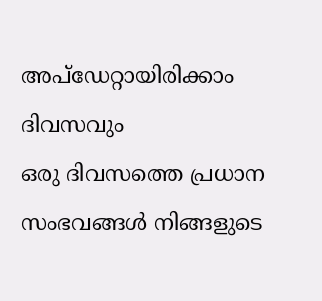അപ്ഡേറ്റായിരിക്കാം ദിവസവും
ഒരു ദിവസത്തെ പ്രധാന സംഭവങ്ങൾ നിങ്ങളുടെ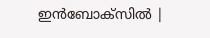ഇൻബോക്സിൽ |